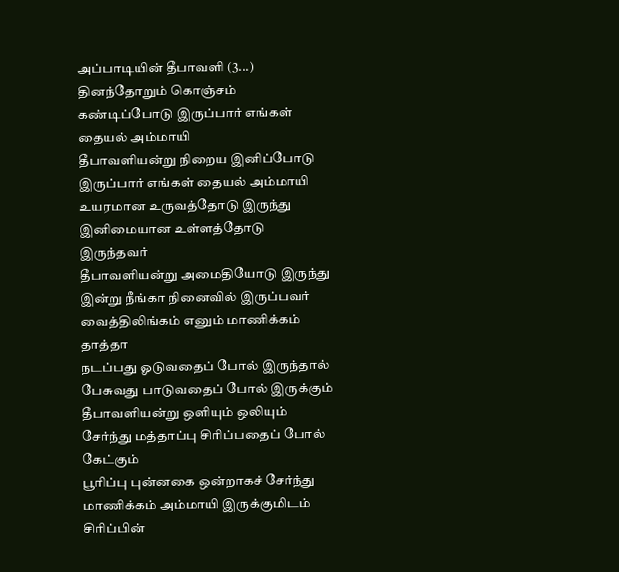அப்பாடியின் தீபாவளி (3...)
தினந்தோறும் கொஞ்சம் கண்டிப்போடு இருப்பார் எங்கள் தையல் அம்மாயி
தீபாவளியன்று நிறைய இனிப்போடு இருப்பார் எங்கள் தையல் அம்மாயி
உயரமான உருவத்தோடு இருந்து
இனிமையான உள்ளத்தோடு இருந்தவர்
தீபாவளியன்று அமைதியோடு இருந்து
இன்று நீங்கா நினைவில் இருப்பவர் வைத்திலிங்கம் எனும் மாணிக்கம் தாத்தா
நடப்பது ஓடுவதைப் போல் இருந்தால்
பேசுவது பாடுவதைப் போல் இருக்கும்
தீபாவளியன்று ஒளியும் ஒலியும் சேர்ந்து மத்தாப்பு சிரிப்பதைப் போல் கேட்கும்
பூரிப்பு புன்னகை ஒன்றாகச் சேர்ந்து மாணிக்கம் அம்மாயி இருக்குமிடம் சிரிப்பின்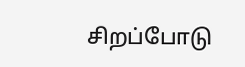சிறப்போடு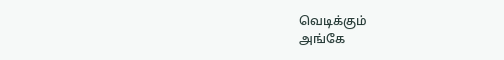வெடிக்கும்
அங்கே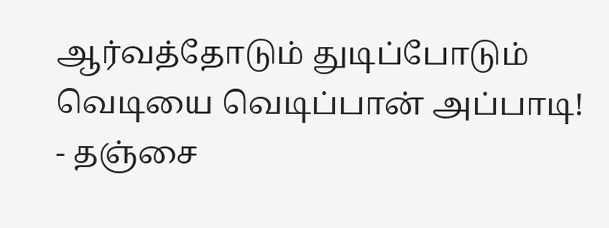ஆர்வத்தோடும் துடிப்போடும் வெடியை வெடிப்பான் அப்பாடி!
- தஞ்சை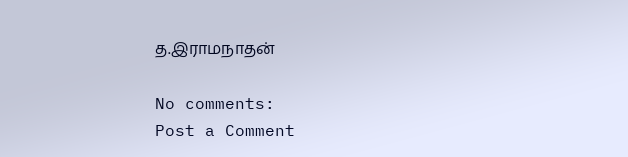த.இராமநாதன்

No comments:
Post a Comment